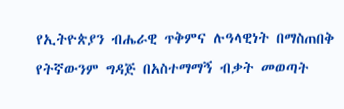የኢትዮጵያን ብሔራዊ ጥቅምና ሉዓላዊነት በማስጠበቅ የትኛውንም ግዳጅ በአስተማማኝ ብቃት መወጣት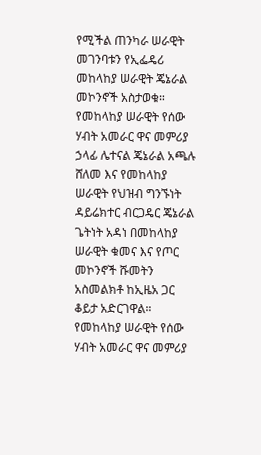የሚችል ጠንካራ ሠራዊት መገንባቱን የኢፌዴሪ መከላከያ ሠራዊት ጄኔራል መኮንኖች አስታወቁ።
የመከላከያ ሠራዊት የሰው ሃብት አመራር ዋና መምሪያ ኃላፊ ሌተናል ጄኔራል አጫሉ ሸለመ እና የመከላከያ ሠራዊት የህዝብ ግንኙነት ዳይሬክተር ብርጋዴር ጄኔራል ጌትነት አዳነ በመከላከያ ሠራዊት ቁመና እና የጦር መኮንኖች ሹመትን አስመልክቶ ከኢዜአ ጋር ቆይታ አድርገዋል።
የመከላከያ ሠራዊት የሰው ሃብት አመራር ዋና መምሪያ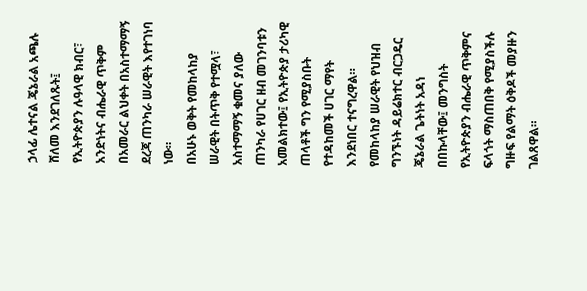ኃላፊ ሌተናል ጄኔራል አጫሉ ሸለመ እንደገለጹት፤ የኢትዮጵያን ሉዓላዊ ክብር፣ አንድነትና ብሔራዊ ጥቅም በአመራር ልህቀት በአስተማማኝ ደረጃ ጠንካራ ሠራዊት እየተገነባ ነው።
በአሁኑ ወቅት የመከላከያ ሠራዊት በትጥቅ የተሟላ፣ አስተማማኝ ቁመና ያለው ጠንካራ የሀገር ዘብ መገንባቱን አመልክተው፤ የኢትዮጵያ ታሪካዊ ጠላቶች ግን የሚያስቡት የተዳከመች ሀገር ማየት እንደነበር ተናግረዋል።
የመከላከያ ሠራዊት የህዝብ ግንኙነት ዳይሬክተር ብርጋዴር ጄኔራል ጌትነት አዳነ በበኩላቸው፤ መንግስት የኢትዮጵያን ብሔራዊ ጥቅምና ፍላጎት ማስጠበቅ የሚያስችሉ ግዙፍ የልማት ዕቅዶች መያዙን ገልጸዋል።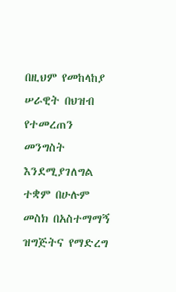በዚህም የመከላከያ ሠራዊት በህዝብ የተመረጠን መንግስት እንደሚያገለግል ተቋም በሁሉም መስክ በአስተማማኝ ዝግጅትና የማድረግ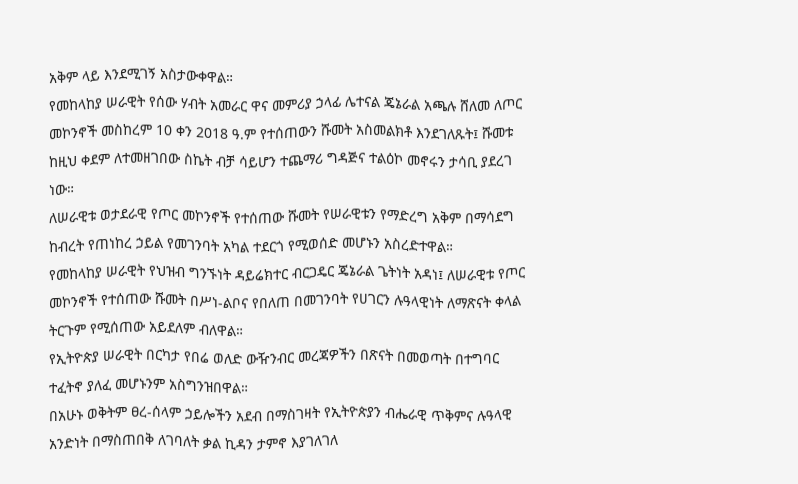አቅም ላይ እንደሚገኝ አስታውቀዋል።
የመከላከያ ሠራዊት የሰው ሃብት አመራር ዋና መምሪያ ኃላፊ ሌተናል ጄኔራል አጫሉ ሸለመ ለጦር መኮንኖች መስከረም 10 ቀን 2018 ዓ.ም የተሰጠውን ሹመት አስመልክቶ እንደገለጹት፤ ሹመቱ ከዚህ ቀደም ለተመዘገበው ስኬት ብቻ ሳይሆን ተጨማሪ ግዳጅና ተልዕኮ መኖሩን ታሳቢ ያደረገ ነው።
ለሠራዊቱ ወታደራዊ የጦር መኮንኖች የተሰጠው ሹመት የሠራዊቱን የማድረግ አቅም በማሳደግ ከብረት የጠነከረ ኃይል የመገንባት አካል ተደርጎ የሚወሰድ መሆኑን አስረድተዋል።
የመከላከያ ሠራዊት የህዝብ ግንኙነት ዳይሬክተር ብርጋዴር ጄኔራል ጌትነት አዳነ፤ ለሠራዊቱ የጦር መኮንኖች የተሰጠው ሹመት በሥነ-ልቦና የበለጠ በመገንባት የሀገርን ሉዓላዊነት ለማጽናት ቀላል ትርጉም የሚሰጠው አይደለም ብለዋል።
የኢትዮጵያ ሠራዊት በርካታ የበሬ ወለድ ውዥንብር መረጃዎችን በጽናት በመወጣት በተግባር ተፈትኖ ያለፈ መሆኑንም አስግንዝበዋል።
በአሁኑ ወቅትም ፀረ-ሰላም ኃይሎችን አደብ በማስገዛት የኢትዮጵያን ብሔራዊ ጥቅምና ሉዓላዊ አንድነት በማስጠበቅ ለገባለት ቃል ኪዳን ታምኖ እያገለገለ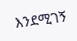እንደሚገኝ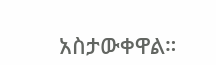አስታውቀዋል።